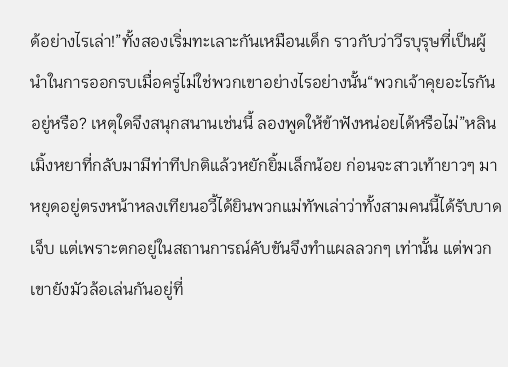ด้อย่างไรเล่า!”ทั้งสองเริ่มทะเลาะกันเหมือนเด็ก ราวกับว่าวีรบุรุษที่เป็นผู้นำในการออกรบเมื่อครู่ไม่ใช่พวกเขาอย่างไรอย่างนั้น“พวกเจ้าคุยอะไรกันอยู่หรือ? เหตุใดจึงสนุกสนานเช่นนี้ ลองพูดให้ข้าฟังหน่อยได้หรือไม่”หลินเมิ้งหยาที่กลับมามีท่าทีปกติแล้วหยักยิ้มเล็กน้อย ก่อนจะสาวเท้ายาวๆ มาหยุดอยู่ตรงหน้าหลงเทียนอวี้ได้ยินพวกแม่ทัพเล่าว่าทั้งสามคนนี้ได้รับบาดเจ็บ แต่เพราะตกอยู่ในสถานการณ์คับขันจึงทำแผลลวกๆ เท่านั้น แต่พวกเขายังมัวล้อเล่นกันอยู่ที่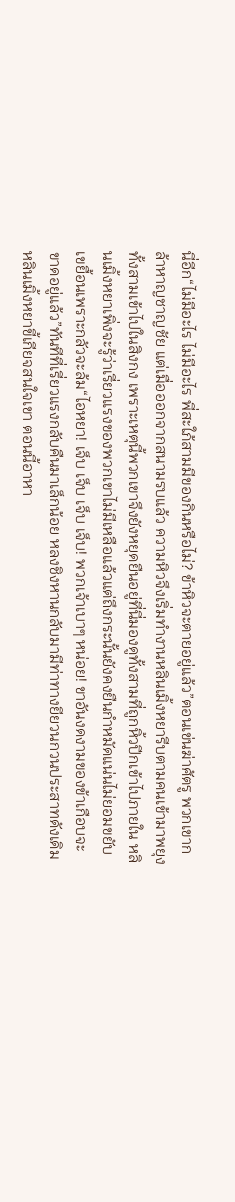นี่อีก“ไม่มีอะไร ไม่มีอะไร พี่สะใภ้สามมีของกินหรือไม่? ข้าหิวจะตายอยู่แล้ว”ตอนเข่นฆ่าศัตรู พวกเขากล้าหาญชาญชัย แต่เมื่อออกจากสนามรบแล้ว ความหิวจึงเริ่มทำงานหลินเมิ้งหยารีบตามคนเข้ามาพยุงทั้งสามเข้าไปในสิงกง เพราะเหตุนี้พวกเขาจึงยังหยุดยืนอยู่ที่นี่มองดูทั้งสามที่ถูกหิ้วปีกเข้าไปภายใน หลินเมิ้งหยาเพิ่งจะรู้ว่าเรี่ยวแรงของพวกเขาไม่มีเหลือแล้วแต่ถึงกระนั้นยังคงยืนกำหมัดแน่นไม่ยอมขยับเขยื้อนเพราะกลัวจะล้ม“ไอหยา! เจ็บ เจ็บ เจ็บ เจ็บ! พวกเจ้าเบาๆ หน่อย! ขาอันงดงามของข้าเกือบจะขาดอยู่แล้ว”ทันทีที่เรี่ยวแรงกลับคืนมาเล็กน้อย หลงชิงหานกลับมามีท่าทางยียวนกวนประสาทดังเดิมหลินเมิ้งหยาขี้เกียจสนใจเขา ตอนนี้อาหา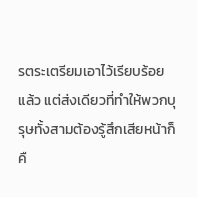รตระเตรียมเอาไว้เรียบร้อยแล้ว แต่ส่งเดียวที่ทำให้พวกบุรุษทั้งสามต้องรู้สึกเสียหน้าก็คื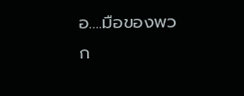อ….มือของพวก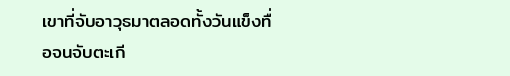เขาที่จับอาวุธมาตลอดทั้งวันแข็งทื่อจนจับตะเกี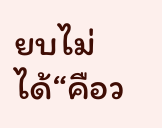ยบไม่ได้“คือว